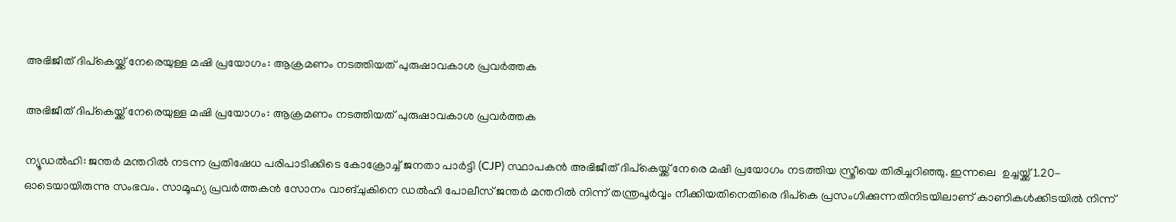അഭിജീത് ദിപ്കെയ്ക്ക് നേരെയുള്ള മഷി പ്രയോഗം: ആക്രമണം നടത്തിയത് പുരുഷാവകാശ പ്രവർത്തക

അഭിജീത് ദിപ്കെയ്ക്ക് നേരെയുള്ള മഷി പ്രയോഗം: ആക്രമണം നടത്തിയത് പുരുഷാവകാശ പ്രവർത്തക

ന്യൂഡൽഹി: ജന്തർ മന്തറിൽ നടന്ന പ്രതിഷേധ പരിപാടിക്കിടെ കോക്രോച്ച് ജനതാ പാർട്ടി (CJP) സ്ഥാപകൻ അഭിജീത് ദിപ്കെയ്ക്ക് നേരെ മഷി പ്രയോഗം നടത്തിയ സ്ത്രീയെ തിരിച്ചറിഞ്ഞു. ഇന്നലെ  ഉച്ചയ്ക്ക് 1.20-ഓടെയായിരുന്നു സംഭവം. സാമൂഹ്യ പ്രവർത്തകൻ സോനം വാങ്ചുകിനെ ഡൽഹി പോലീസ് ജന്തർ മന്തറിൽ നിന്ന് തന്ത്രപൂർവ്വം നീക്കിയതിനെതിരെ ദിപ്കെ പ്രസംഗിക്കുന്നതിനിടയിലാണ് കാണികൾക്കിടയിൽ നിന്ന്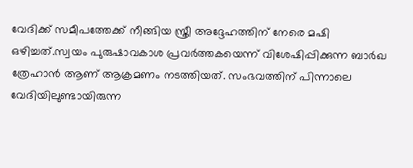വേദിക്ക് സമീപത്തേക്ക് നീങ്ങിയ സ്ത്രീ അദ്ദേഹത്തിന് നേരെ മഷി ഒഴിച്ചത്.സ്വയം പുരുഷാവകാശ പ്രവർത്തകയെന്ന് വിശേഷിപ്പിക്കുന്ന ബാർഖ ത്രേഹാൻ ആണ് ആക്രമണം നടത്തിയത്. സംഭവത്തിന് പിന്നാലെ വേദിയിലുണ്ടായിരുന്ന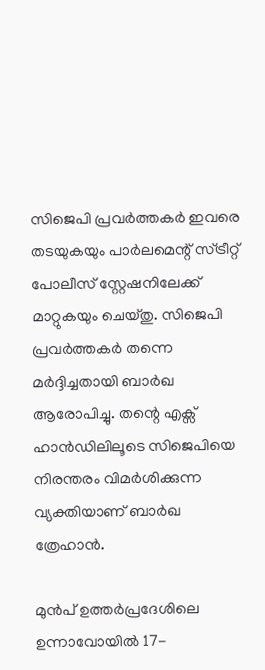സിജെപി പ്രവർത്തകർ ഇവരെ തടയുകയും പാർലമെന്റ് സ്ട്രീറ്റ് പോലീസ് സ്റ്റേഷനിലേക്ക് മാറ്റുകയും ചെയ്തു. സിജെപി പ്രവർത്തകർ തന്നെ മർദ്ദിച്ചതായി ബാർഖ ആരോപിച്ചു. തന്റെ എക്സ് ഹാൻഡിലിലൂടെ സിജെപിയെ നിരന്തരം വിമർശിക്കുന്ന വ്യക്തിയാണ് ബാർഖ ത്രേഹാൻ.

മുൻപ് ഉത്തർപ്രദേശിലെ ഉന്നാവോയിൽ 17-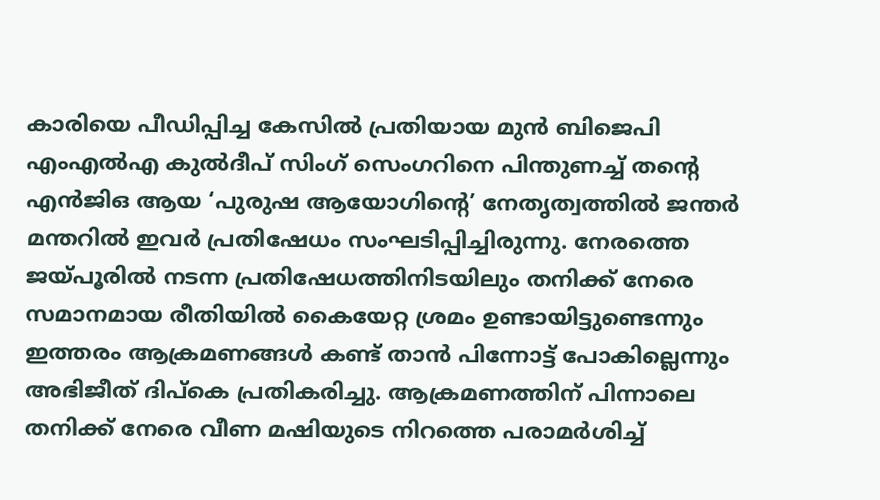കാരിയെ പീഡിപ്പിച്ച കേസിൽ പ്രതിയായ മുൻ ബിജെപി എംഎൽഎ കുൽദീപ് സിംഗ് സെംഗറിനെ പിന്തുണച്ച് തന്റെ എൻജിഒ ആയ ‘പുരുഷ ആയോഗിന്റെ’ നേതൃത്വത്തിൽ ജന്തർ മന്തറിൽ ഇവർ പ്രതിഷേധം സംഘടിപ്പിച്ചിരുന്നു. നേരത്തെ ജയ്പൂരിൽ നടന്ന പ്രതിഷേധത്തിനിടയിലും തനിക്ക് നേരെ സമാനമായ രീതിയിൽ കൈയേറ്റ ശ്രമം ഉണ്ടായിട്ടുണ്ടെന്നും ഇത്തരം ആക്രമണങ്ങൾ കണ്ട് താൻ പിന്നോട്ട് പോകില്ലെന്നും അഭിജീത് ദിപ്കെ പ്രതികരിച്ചു. ആക്രമണത്തിന് പിന്നാലെ തനിക്ക് നേരെ വീണ മഷിയുടെ നിറത്തെ പരാമർശിച്ച്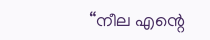“നീല എന്റെ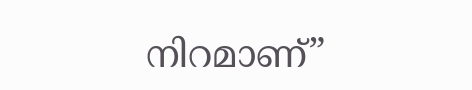നിറമാണ്”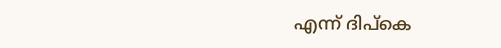എന്ന് ദിപ്കെ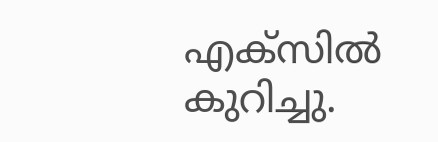എക്സിൽ കുറിച്ചു.